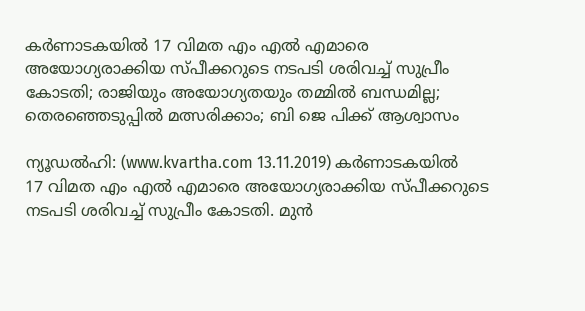കര്‍ണാടകയില്‍ 17 വിമത എം എല്‍ എമാരെ അയോഗ്യരാക്കിയ സ്പീക്കറുടെ നടപടി ശരിവച്ച് സുപ്രീം കോടതി; രാജിയും അയോഗ്യതയും തമ്മില്‍ ബന്ധമില്ല; തെരഞ്ഞെടുപ്പില്‍ മത്സരിക്കാം; ബി ജെ പിക്ക് ആശ്വാസം

ന്യൂഡല്‍ഹി: (www.kvartha.com 13.11.2019) കര്‍ണാടകയില്‍ 17 വിമത എം എല്‍ എമാരെ അയോഗ്യരാക്കിയ സ്പീക്കറുടെ നടപടി ശരിവച്ച് സുപ്രീം കോടതി. മുന്‍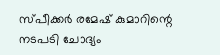സ്പീക്കര്‍ രമേഷ് കുമാറിന്റെ നടപടി ചോദ്യം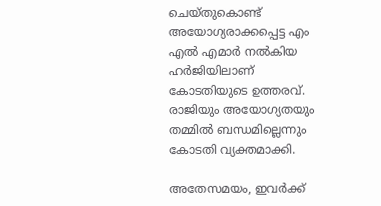ചെയ്തുകൊണ്ട് അയോഗ്യരാക്കപ്പെട്ട എം എല്‍ എമാര്‍ നല്‍കിയ ഹര്‍ജിയിലാണ് കോടതിയുടെ ഉത്തരവ്. രാജിയും അയോഗ്യതയും തമ്മില്‍ ബന്ധമില്ലെന്നും കോടതി വ്യക്തമാക്കി.

അതേസമയം, ഇവര്‍ക്ക്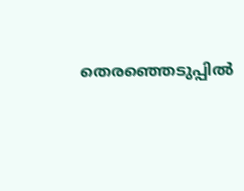തെരഞ്ഞെടുപ്പില്‍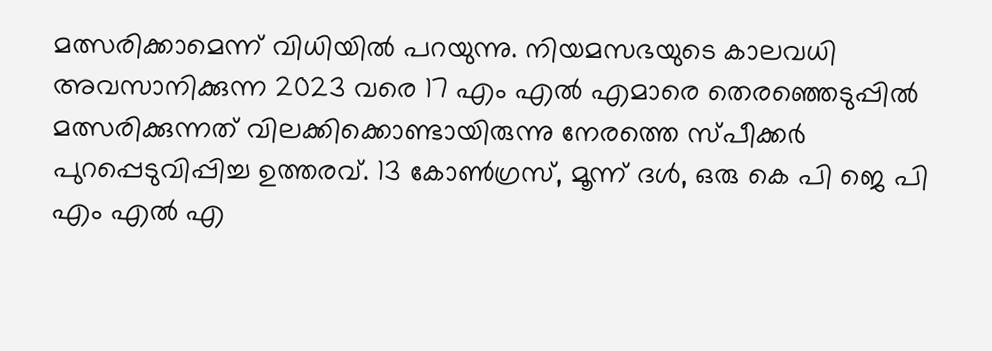മത്സരിക്കാമെന്ന് വിധിയില്‍ പറയുന്നു. നിയമസഭയുടെ കാലവധി അവസാനിക്കുന്ന 2023 വരെ 17 എം എല്‍ എമാരെ തെരഞ്ഞെടുപ്പില്‍ മത്സരിക്കുന്നത് വിലക്കിക്കൊണ്ടായിരുന്നു നേരത്തെ സ്പീക്കര്‍ പുറപ്പെടുവിപ്പിച്ച ഉത്തരവ്. 13 കോണ്‍ഗ്രസ്, മൂന്ന് ദള്‍, ഒരു കെ പി ജെ പി എം എല്‍ എ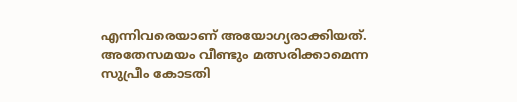എന്നിവരെയാണ് അയോഗ്യരാക്കിയത്. അതേസമയം വീണ്ടും മത്സരിക്കാമെന്ന സുപ്രീം കോടതി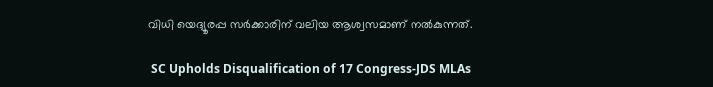വിധി യെദ്യൂരപ്പ സര്‍ക്കാരിന് വലിയ ആശ്വസമാണ് നല്‍കുന്നത്.

 SC Upholds Disqualification of 17 Congress-JDS MLAs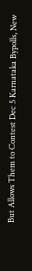But Allows Them to Contest Dec 5 Karnataka Bypolls, New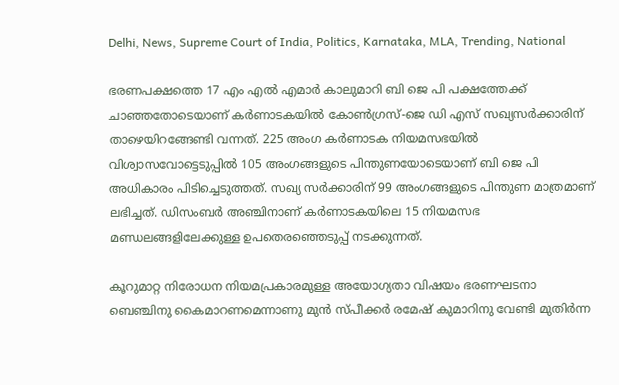Delhi, News, Supreme Court of India, Politics, Karnataka, MLA, Trending, National

ഭരണപക്ഷത്തെ 17 എം എല്‍ എമാര്‍ കാലുമാറി ബി ജെ പി പക്ഷത്തേക്ക് ചാഞ്ഞതോടെയാണ് കര്‍ണാടകയില്‍ കോണ്‍ഗ്രസ്-ജെ ഡി എസ് സഖ്യസര്‍ക്കാരിന് താഴെയിറങ്ങേണ്ടി വന്നത്. 225 അംഗ കര്‍ണാടക നിയമസഭയില്‍ വിശ്വാസവോട്ടെടുപ്പില്‍ 105 അംഗങ്ങളുടെ പിന്തുണയോടെയാണ് ബി ജെ പി അധികാരം പിടിച്ചെടുത്തത്. സഖ്യ സര്‍ക്കാരിന് 99 അംഗങ്ങളുടെ പിന്തുണ മാത്രമാണ് ലഭിച്ചത്. ഡിസംബര്‍ അഞ്ചിനാണ് കര്‍ണാടകയിലെ 15 നിയമസഭ മണ്ഡലങ്ങളിലേക്കുള്ള ഉപതെരഞ്ഞെടുപ്പ് നടക്കുന്നത്.

കൂറുമാറ്റ നിരോധന നിയമപ്രകാരമുള്ള അയോഗ്യതാ വിഷയം ഭരണഘടനാ ബെഞ്ചിനു കൈമാറണമെന്നാണു മുന്‍ സ്പീക്കര്‍ രമേഷ് കുമാറിനു വേണ്ടി മുതിര്‍ന്ന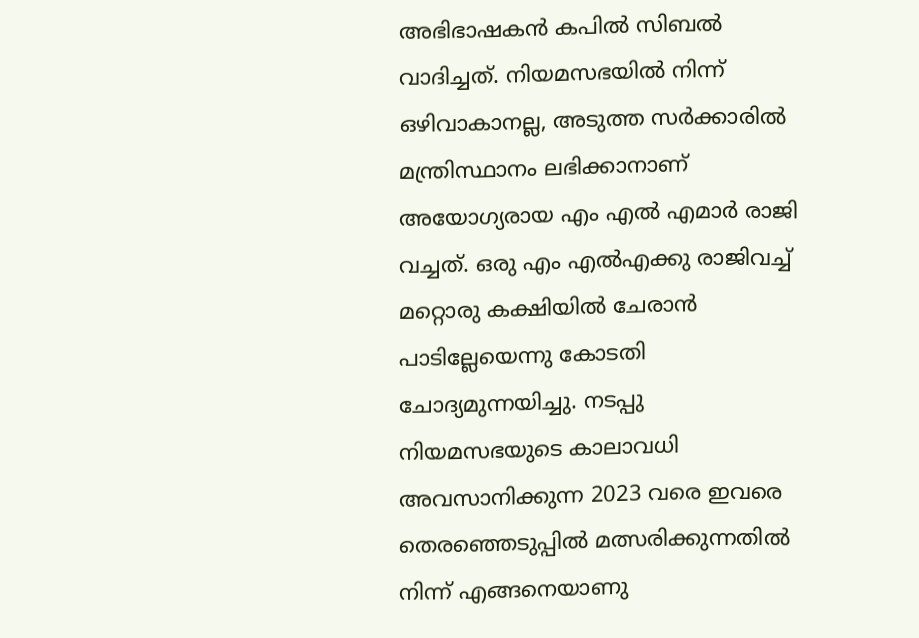അഭിഭാഷകന്‍ കപില്‍ സിബല്‍ വാദിച്ചത്. നിയമസഭയില്‍ നിന്ന് ഒഴിവാകാനല്ല, അടുത്ത സര്‍ക്കാരില്‍ മന്ത്രിസ്ഥാനം ലഭിക്കാനാണ് അയോഗ്യരായ എം എല്‍ എമാര്‍ രാജി വച്ചത്. ഒരു എം എല്‍എക്കു രാജിവച്ച് മറ്റൊരു കക്ഷിയില്‍ ചേരാന്‍ പാടില്ലേയെന്നു കോടതി ചോദ്യമുന്നയിച്ചു. നടപ്പു നിയമസഭയുടെ കാലാവധി അവസാനിക്കുന്ന 2023 വരെ ഇവരെ തെരഞ്ഞെടുപ്പില്‍ മത്സരിക്കുന്നതില്‍ നിന്ന് എങ്ങനെയാണു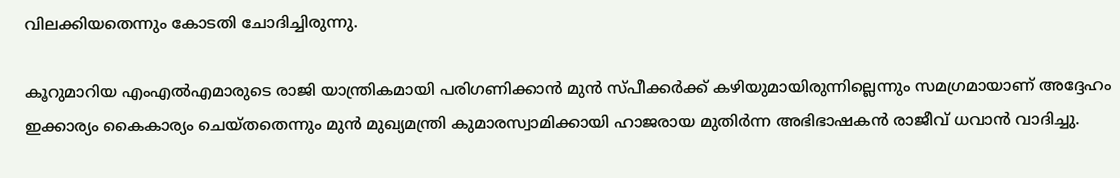വിലക്കിയതെന്നും കോടതി ചോദിച്ചിരുന്നു.

കൂറുമാറിയ എംഎല്‍എമാരുടെ രാജി യാന്ത്രികമായി പരിഗണിക്കാന്‍ മുന്‍ സ്പീക്കര്‍ക്ക് കഴിയുമായിരുന്നില്ലെന്നും സമഗ്രമായാണ് അദ്ദേഹം ഇക്കാര്യം കൈകാര്യം ചെയ്തതെന്നും മുന്‍ മുഖ്യമന്ത്രി കുമാരസ്വാമിക്കായി ഹാജരായ മുതിര്‍ന്ന അഭിഭാഷകന്‍ രാജീവ് ധവാന്‍ വാദിച്ചു.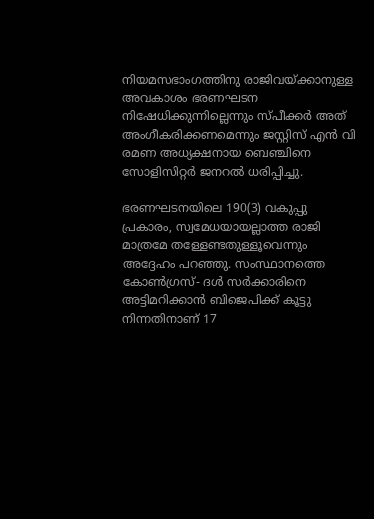നിയമസഭാംഗത്തിനു രാജിവയ്ക്കാനുള്ള അവകാശം ഭരണഘടന നിഷേധിക്കുന്നില്ലെന്നും സ്പീക്കര്‍ അത് അംഗീകരിക്കണമെന്നും ജസ്റ്റിസ് എന്‍ വി രമണ അധ്യക്ഷനായ ബെഞ്ചിനെ സോളിസിറ്റര്‍ ജനറല്‍ ധരിപ്പിച്ചു.

ഭരണഘടനയിലെ 190(3) വകുപ്പു പ്രകാരം, സ്വമേധയായല്ലാത്ത രാജി മാത്രമേ തള്ളേണ്ടതുള്ളൂവെന്നും അദ്ദേഹം പറഞ്ഞു. സംസ്ഥാനത്തെ കോണ്‍ഗ്രസ്- ദള്‍ സര്‍ക്കാരിനെ അട്ടിമറിക്കാന്‍ ബിജെപിക്ക് കൂട്ടു നിന്നതിനാണ് 17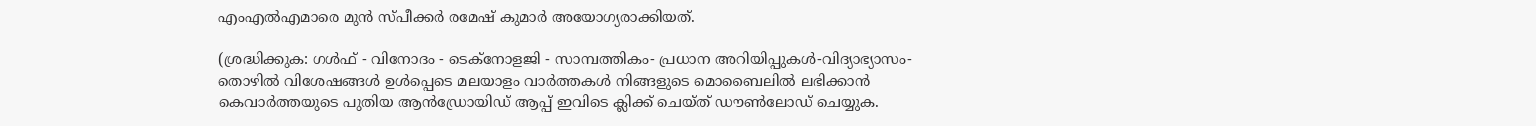എംഎല്‍എമാരെ മുന്‍ സ്പീക്കര്‍ രമേഷ് കുമാര്‍ അയോഗ്യരാക്കിയത്.

(ശ്രദ്ധിക്കുക: ഗൾഫ് - വിനോദം - ടെക്നോളജി - സാമ്പത്തികം- പ്രധാന അറിയിപ്പുകൾ-വിദ്യാഭ്യാസം-തൊഴിൽ വിശേഷങ്ങൾ ഉൾപ്പെടെ മലയാളം വാർത്തകൾ നിങ്ങളുടെ മൊബൈലിൽ ലഭിക്കാൻ കെവാർത്തയുടെ പുതിയ ആൻഡ്രോയിഡ് ആപ്പ് ഇവിടെ ക്ലിക്ക് ചെയ്ത് ഡൗൺലോഡ് ചെയ്യുക.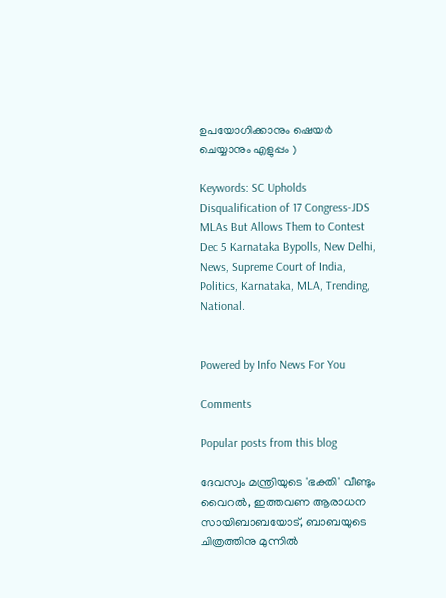ഉപയോഗിക്കാനും ഷെയർ ചെയ്യാനും എളുപ്പം )

Keywords: SC Upholds Disqualification of 17 Congress-JDS MLAs But Allows Them to Contest Dec 5 Karnataka Bypolls, New Delhi, News, Supreme Court of India, Politics, Karnataka, MLA, Trending, National.


Powered by Info News For You

Comments

Popular posts from this blog

ദേവസ്വം മന്ത്രിയുടെ 'ഭക്തി' വീണ്ടും വൈറല്‍, ഇത്തവണ ആരാധന സായിബാബയോട്, ബാബയുടെ ചിത്രത്തിനു മുന്നില്‍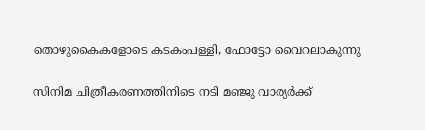തൊഴുകൈകളോടെ കടകംപള്ളി, ഫോട്ടോ വൈറലാകുന്നു

സിനിമ ചിത്രീകരണത്തിനിടെ നടി മഞ്ജു വാര്യര്‍ക്ക്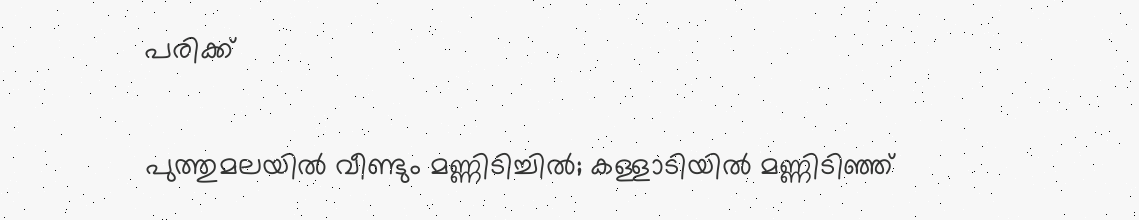പരിക്ക്

പുത്തുമലയില്‍ വീണ്ടും മണ്ണിടിച്ചില്‍; കള്ളാടിയില്‍ മണ്ണിടിഞ്ഞ്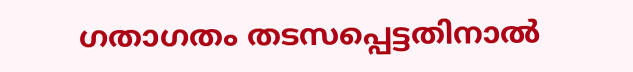ഗതാഗതം തടസപ്പെട്ടതിനാല്‍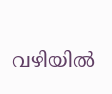വഴിയില്‍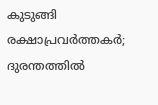കുടുങ്ങി രക്ഷാപ്രവര്‍ത്തകര്‍; ദുരന്തത്തില്‍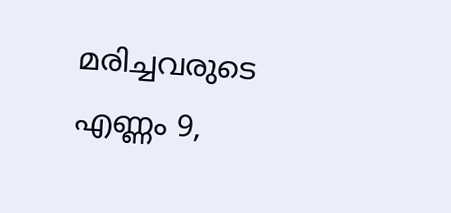മരിച്ചവരുടെ എണ്ണം 9,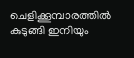ചെളിക്കൂമ്പാരത്തില്‍ കുടുങ്ങി ഇനിയും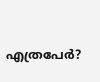എത്രപേര്‍?